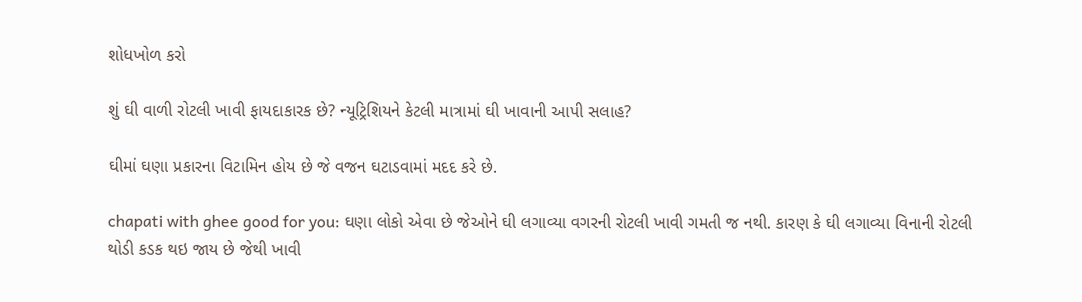શોધખોળ કરો

શું ઘી વાળી રોટલી ખાવી ફાયદાકારક છે? ન્યૂટ્રિશિયને કેટલી માત્રામાં ઘી ખાવાની આપી સલાહ?

ઘીમાં ઘણા પ્રકારના વિટામિન હોય છે જે વજન ઘટાડવામાં મદદ કરે છે.

chapati with ghee good for you: ઘણા લોકો એવા છે જેઓને ઘી લગાવ્યા વગરની રોટલી ખાવી ગમતી જ નથી. કારણ કે ઘી લગાવ્યા વિનાની રોટલી થોડી કડક થઇ જાય છે જેથી ખાવી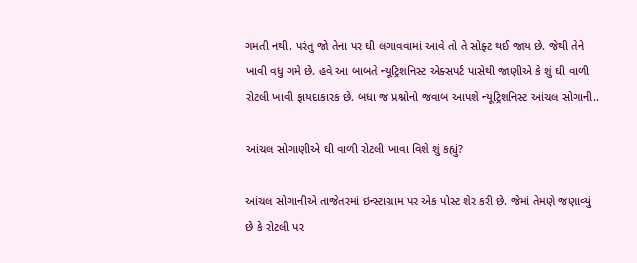ગમતી નથી. પરંતુ જો તેના પર ઘી લગાવવામાં આવે તો તે સોફ્ટ થઈ જાય છે. જેથી તેને ખાવી વધુ ગમે છે. હવે આ બાબતે ન્યૂટ્રિશનિસ્ટ એક્સપર્ટ પાસેથી જાણીએ કે શું ઘી વાળી રોટલી ખાવી ફાયદાકારક છે. બધા જ પ્રશ્નોનો જવાબ આપશે ન્યૂટ્રિશનિસ્ટ આંચલ સોગાની..

આંચલ સોગાણીએ ઘી વાળી રોટલી ખાવા વિશે શું કહ્યું?

આંચલ સોગાનીએ તાજેતરમાં ઇન્સ્ટાગ્રામ પર એક પોસ્ટ શેર કરી છે. જેમાં તેમણે જણાવ્યું છે કે રોટલી પર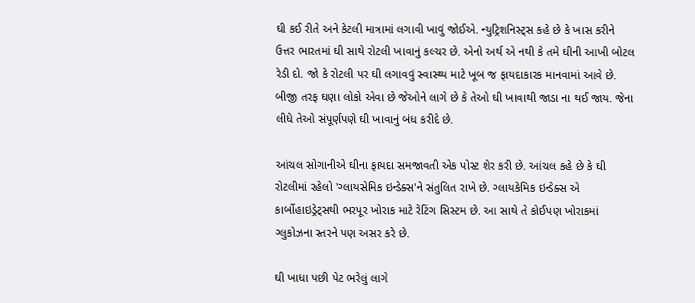ઘી કઈ રીતે અને કેટલી માત્રામાં લગાવી ખાવું જોઈએ. ન્યુટ્રિશનિસ્ટ્સ કહે છે કે ખાસ કરીને ઉત્તર ભારતમાં ઘી સાથે રોટલી ખાવાનું કલ્ચર છે. એનો અર્થ એ નથી કે તમે ઘીની આખી બોટલ રેડી દો. જો કે રોટલી પર ઘી લગાવવું સ્વાસ્થ્ય માટે ખૂબ જ ફાયદાકારક માનવામાં આવે છે. બીજી તરફ ઘણા લોકો એવા છે જેઓને લાગે છે કે તેઓ ઘી ખાવાથી જાડા ના થઈ જાય. જેના લીધે તેઓ સંપૂર્ણપણે ઘી ખાવાનું બંધ કરીદે છે.

આંચલ સોગાનીએ ઘીના ફાયદા સમજાવતી એક પોસ્ટ શેર કરી છે. આંચલ કહે છે કે ઘી રોટલીમાં રહેલો 'ગ્લાયસેમિક ઇન્ડેક્સ'ને સંતુલિત રાખે છે. ગ્લાયકેમિક ઇન્ડેક્સ એ કાર્બોહાઇડ્રેટ્સથી ભરપૂર ખોરાક માટે રેટિંગ સિસ્ટમ છે. આ સાથે તે કોઈપણ ખોરાકમાં ગ્લુકોઝના સ્તરને પણ અસર કરે છે.

ઘી ખાધા પછી પેટ ભરેલું લાગે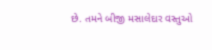છે. તમને બીજી મસાલેદાર વસ્તુઓ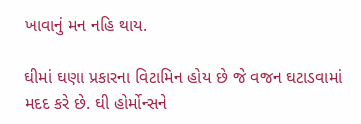ખાવાનું મન નહિ થાય.

ઘીમાં ઘણા પ્રકારના વિટામિન હોય છે જે વજન ઘટાડવામાં મદદ કરે છે. ઘી હોર્મોન્સને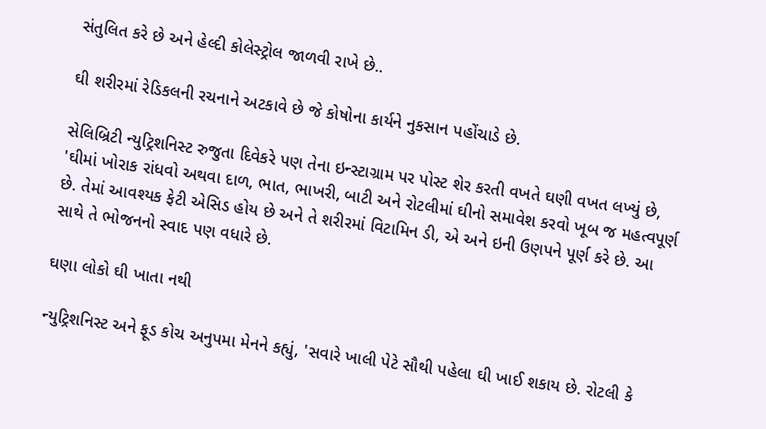સંતુલિત કરે છે અને હેલ્દી કોલેસ્ટ્રોલ જાળવી રાખે છે..

ઘી શરીરમાં રેડિકલની રચનાને અટકાવે છે જે કોષોના કાર્યને નુકસાન પહોંચાડે છે.

સેલિબ્રિટી ન્યુટ્રિશનિસ્ટ રુજુતા દિવેકરે પણ તેના ઇન્સ્ટાગ્રામ પર પોસ્ટ શેર કરતી વખતે ઘણી વખત લખ્યું છે, 'ઘીમાં ખોરાક રાંધવો અથવા દાળ, ભાત, ભાખરી, બાટી અને રોટલીમાં ઘીનો સમાવેશ કરવો ખૂબ જ મહત્વપૂર્ણ છે. તેમાં આવશ્યક ફેટી એસિડ હોય છે અને તે શરીરમાં વિટામિન ડી, એ અને ઇની ઉણપને પૂર્ણ કરે છે. આ સાથે તે ભોજનનો સ્વાદ પણ વધારે છે.

ઘણા લોકો ઘી ખાતા નથી

ન્યુટ્રિશનિસ્ટ અને ફૂડ કોચ અનુપમા મેનને કહ્યું, 'સવારે ખાલી પેટે સૌથી પહેલા ઘી ખાઈ શકાય છે. રોટલી કે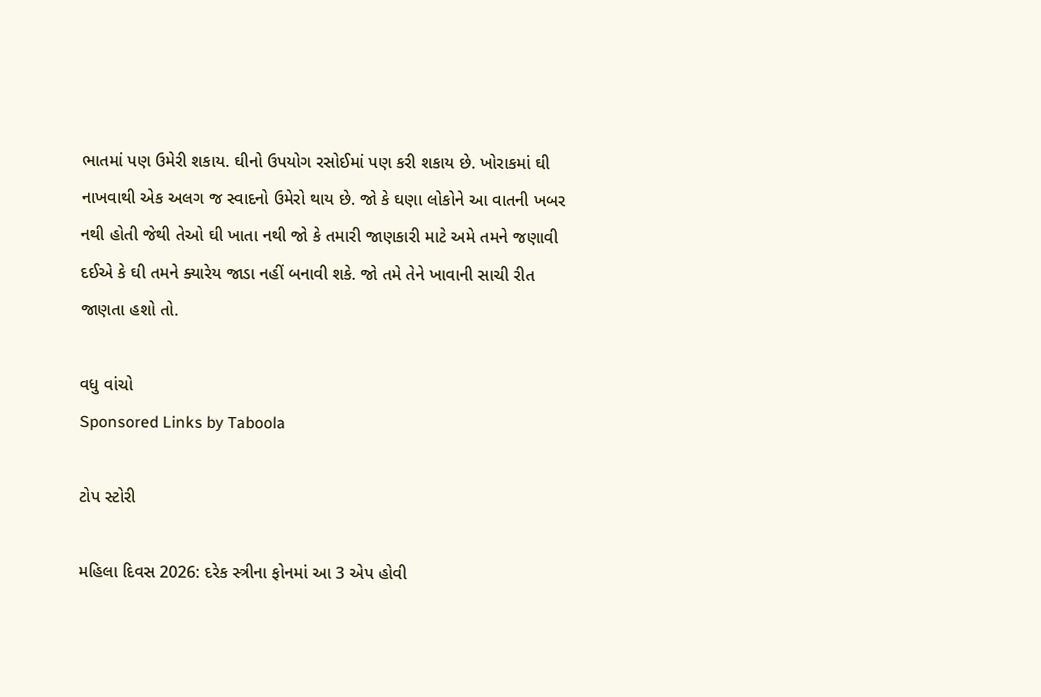ભાતમાં પણ ઉમેરી શકાય. ઘીનો ઉપયોગ રસોઈમાં પણ કરી શકાય છે. ખોરાકમાં ઘી નાખવાથી એક અલગ જ સ્વાદનો ઉમેરો થાય છે. જો કે ઘણા લોકોને આ વાતની ખબર નથી હોતી જેથી તેઓ ઘી ખાતા નથી જો કે તમારી જાણકારી માટે અમે તમને જણાવી દઈએ કે ઘી તમને ક્યારેય જાડા નહીં બનાવી શકે. જો તમે તેને ખાવાની સાચી રીત જાણતા હશો તો.

વધુ વાંચો
Sponsored Links by Taboola

ટોપ સ્ટોરી

મહિલા દિવસ 2026: દરેક સ્ત્રીના ફોનમાં આ 3 એપ હોવી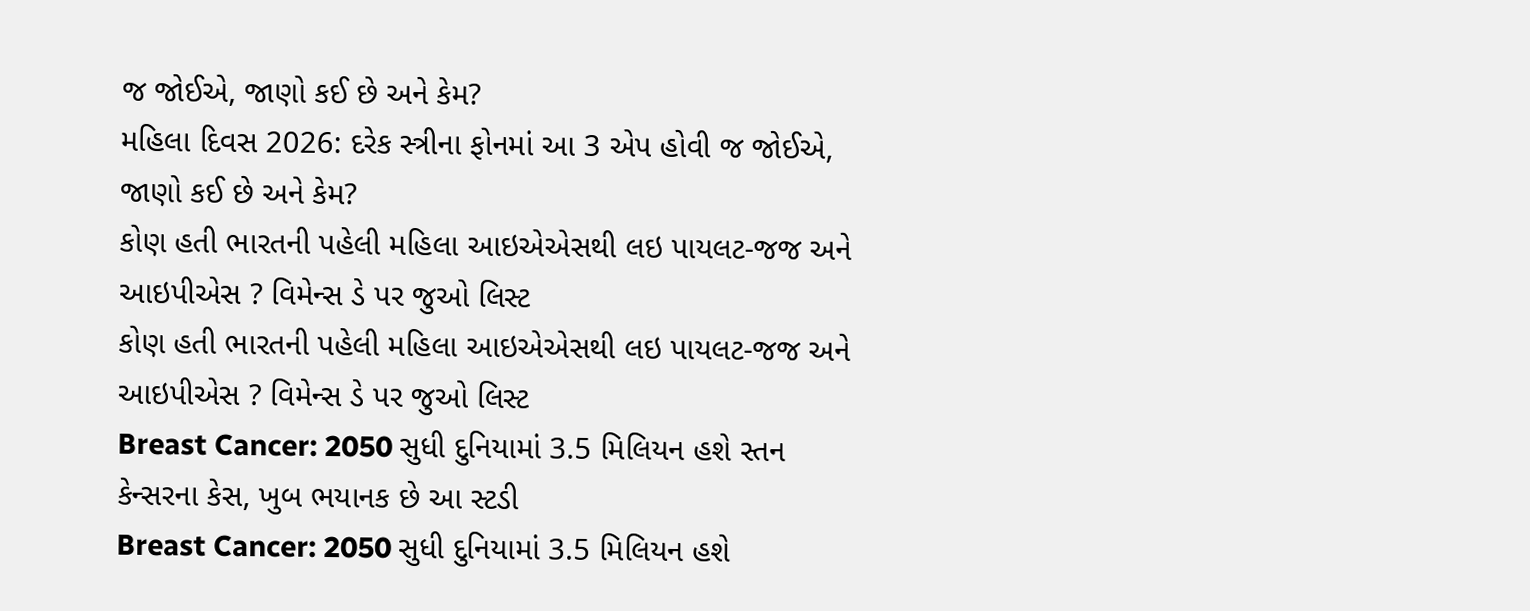જ જોઈએ, જાણો કઈ છે અને કેમ?
મહિલા દિવસ 2026: દરેક સ્ત્રીના ફોનમાં આ 3 એપ હોવી જ જોઈએ, જાણો કઈ છે અને કેમ?
કોણ હતી ભારતની પહેલી મહિલા આઇએએસથી લઇ પાયલટ-જજ અને આઇપીએસ ? વિમેન્સ ડે પર જુઓ લિસ્ટ
કોણ હતી ભારતની પહેલી મહિલા આઇએએસથી લઇ પાયલટ-જજ અને આઇપીએસ ? વિમેન્સ ડે પર જુઓ લિસ્ટ
Breast Cancer: 2050 સુધી દુનિયામાં 3.5 મિલિયન હશે સ્તન કેન્સરના કેસ, ખુબ ભયાનક છે આ સ્ટડી
Breast Cancer: 2050 સુધી દુનિયામાં 3.5 મિલિયન હશે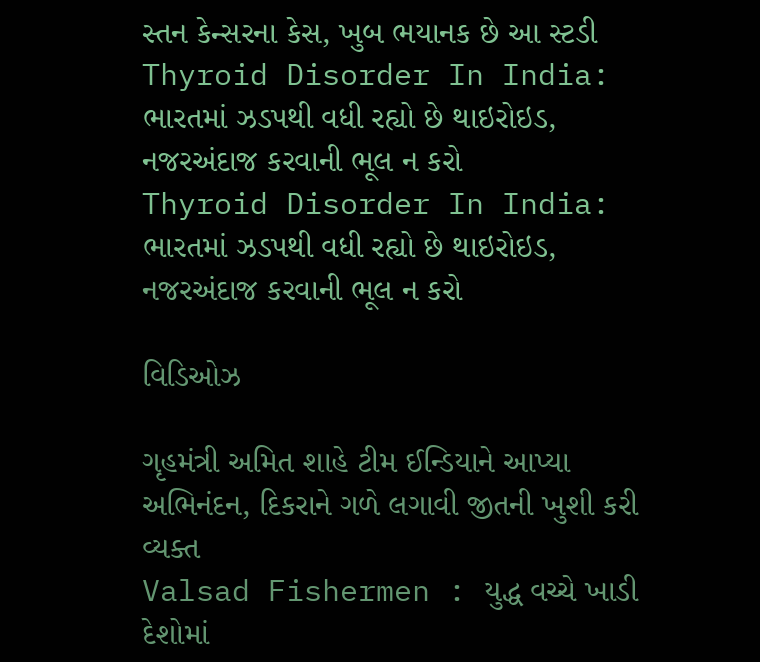સ્તન કેન્સરના કેસ, ખુબ ભયાનક છે આ સ્ટડી
Thyroid Disorder In India: ભારતમાં ઝડપથી વધી રહ્યો છે થાઇરોઇડ, નજરઅંદાજ કરવાની ભૂલ ન કરો
Thyroid Disorder In India: ભારતમાં ઝડપથી વધી રહ્યો છે થાઇરોઇડ, નજરઅંદાજ કરવાની ભૂલ ન કરો

વિડિઓઝ

ગૃહમંત્રી અમિત શાહે ટીમ ઈન્ડિયાને આપ્યા અભિનંદન, દિકરાને ગળે લગાવી જીતની ખુશી કરી વ્યક્ત
Valsad Fishermen : યુદ્ધ વચ્ચે ખાડી દેશોમાં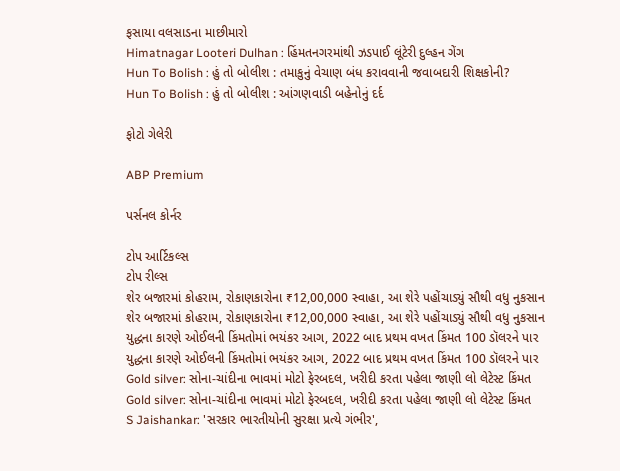ફસાયા વલસાડના માછીમારો
Himatnagar Looteri Dulhan : હિંમતનગરમાંથી ઝડપાઈ લૂંટેરી દુલ્હન ગેંગ
Hun To Bolish : હું તો બોલીશ : તમાકુનું વેચાણ બંધ કરાવવાની જવાબદારી શિક્ષકોની?
Hun To Bolish : હું તો બોલીશ : આંગણવાડી બહેનોનું દર્દ

ફોટો ગેલેરી

ABP Premium

પર્સનલ કોર્નર

ટોપ આર્ટિકલ્સ
ટોપ રીલ્સ
શેર બજારમાં કોહરામ, રોકાણકારોના ₹12,00,000 સ્વાહા, આ શેરે પહોંચાડ્યું સૌથી વધુ નુકસાન
શેર બજારમાં કોહરામ, રોકાણકારોના ₹12,00,000 સ્વાહા, આ શેરે પહોંચાડ્યું સૌથી વધુ નુકસાન
યુદ્ધના કારણે ઓઈલની કિંમતોમાં ભયંકર આગ, 2022 બાદ પ્રથમ વખત કિંમત 100 ડૉલરને પાર
યુદ્ધના કારણે ઓઈલની કિંમતોમાં ભયંકર આગ, 2022 બાદ પ્રથમ વખત કિંમત 100 ડૉલરને પાર
Gold silver: સોના-ચાંદીના ભાવમાં મોટો ફેરબદલ, ખરીદી કરતા પહેલા જાણી લો લેટેસ્ટ કિંમત
Gold silver: સોના-ચાંદીના ભાવમાં મોટો ફેરબદલ, ખરીદી કરતા પહેલા જાણી લો લેટેસ્ટ કિંમત
S Jaishankar: 'સરકાર ભારતીયોની સુરક્ષા પ્રત્યે ગંભીર',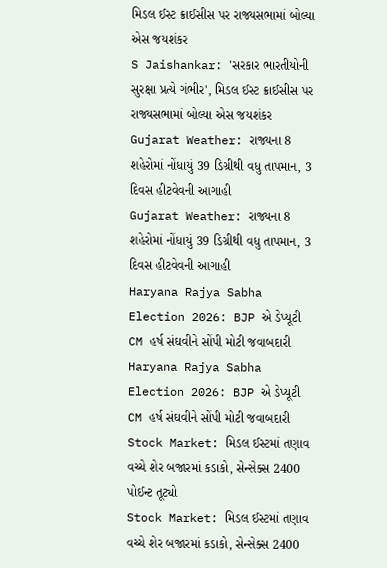મિડલ ઈસ્ટ ક્રાઈસીસ પર રાજ્યસભામાં બોલ્યા એસ જયશંકર
S Jaishankar: 'સરકાર ભારતીયોની સુરક્ષા પ્રત્યે ગંભીર', મિડલ ઈસ્ટ ક્રાઈસીસ પર રાજ્યસભામાં બોલ્યા એસ જયશંકર
Gujarat Weather: રાજ્યના 8 શહેરોમાં નોંધાયું 39 ડિગ્રીથી વધુ તાપમાન, 3 દિવસ હીટવેવની આગાહી
Gujarat Weather: રાજ્યના 8 શહેરોમાં નોંધાયું 39 ડિગ્રીથી વધુ તાપમાન, 3 દિવસ હીટવેવની આગાહી
Haryana Rajya Sabha Election 2026: BJP એ ડેપ્યૂટી CM હર્ષ સંઘવીને સોંપી મોટી જવાબદારી
Haryana Rajya Sabha Election 2026: BJP એ ડેપ્યૂટી CM હર્ષ સંઘવીને સોંપી મોટી જવાબદારી
Stock Market: મિડલ ઈસ્ટમાં તણાવ વચ્ચે શેર બજારમાં કડાકો, સેન્સેક્સ 2400 પોઈન્ટ તૂટ્યો
Stock Market: મિડલ ઈસ્ટમાં તણાવ વચ્ચે શેર બજારમાં કડાકો, સેન્સેક્સ 2400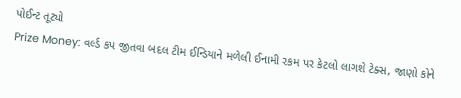પોઈન્ટ તૂટ્યો
Prize Money: વર્લ્ડ કપ જીતવા બદલ ટીમ ઈન્ડિયાને મળેલી ઈનામી રકમ પર કેટલો લાગશે ટેક્સ, જાણો કોને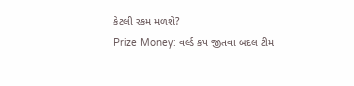કેટલી રકમ મળશે?
Prize Money: વર્લ્ડ કપ જીતવા બદલ ટીમ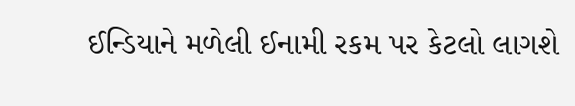ઈન્ડિયાને મળેલી ઈનામી રકમ પર કેટલો લાગશે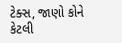ટેક્સ, જાણો કોને કેટલી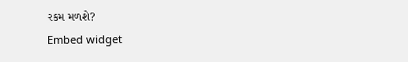રકમ મળશે?
Embed widget